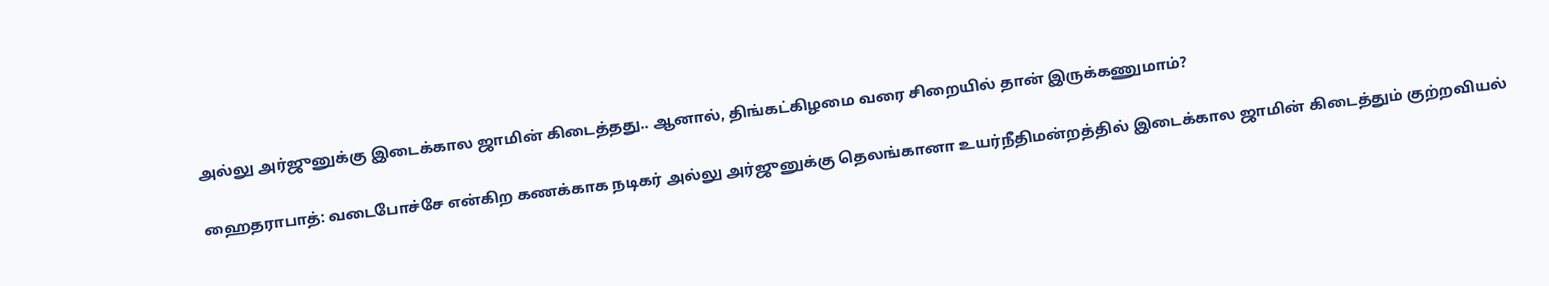அல்லு அர்ஜுனுக்கு இடைக்கால ஜாமின் கிடைத்தது.. ஆனால், திங்கட்கிழமை வரை சிறையில் தான் இருக்கணுமாம்?

ஹைதராபாத்: வடைபோச்சே என்கிற கணக்காக நடிகர் அல்லு அர்ஜுனுக்கு தெலங்கானா உயர்நீதிமன்றத்தில் இடைக்கால ஜாமின் கிடைத்தும் குற்றவியல்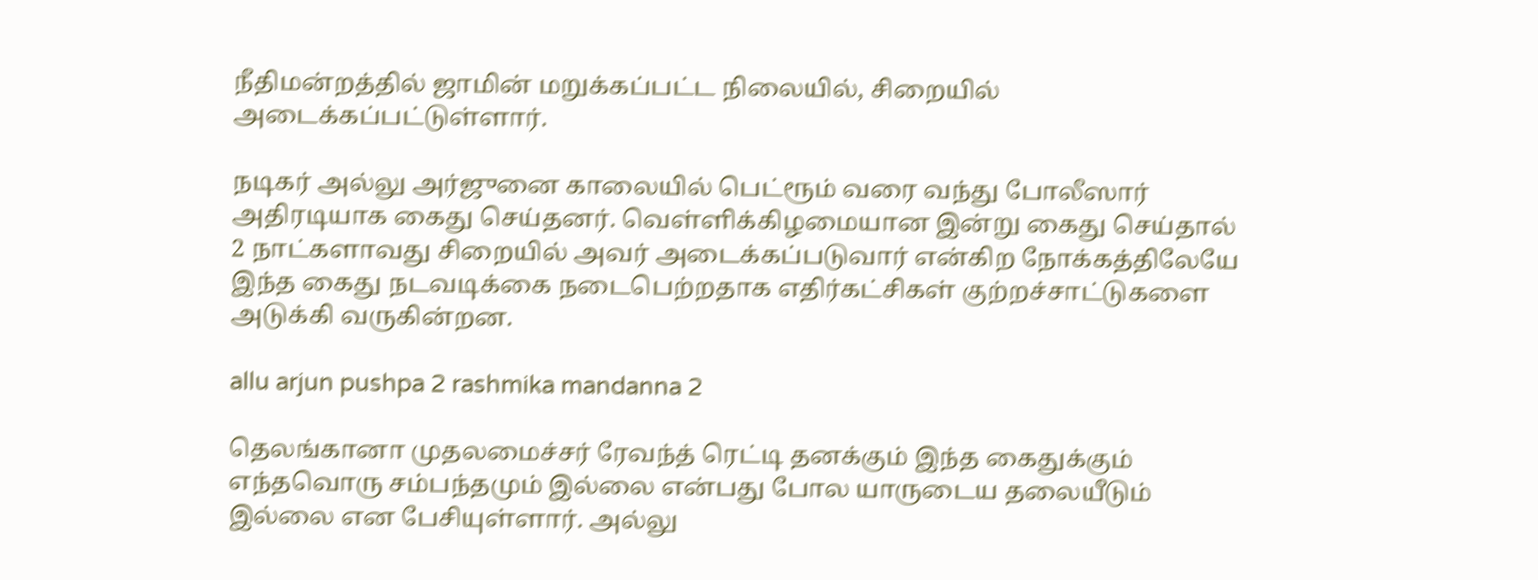நீதிமன்றத்தில் ஜாமின் மறுக்கப்பட்ட நிலையில், சிறையில் அடைக்கப்பட்டுள்ளார்.

நடிகர் அல்லு அர்ஜுனை காலையில் பெட்ரூம் வரை வந்து போலீஸார் அதிரடியாக கைது செய்தனர். வெள்ளிக்கிழமையான இன்று கைது செய்தால் 2 நாட்களாவது சிறையில் அவர் அடைக்கப்படுவார் என்கிற நோக்கத்திலேயே இந்த கைது நடவடிக்கை நடைபெற்றதாக எதிர்கட்சிகள் குற்றச்சாட்டுகளை அடுக்கி வருகின்றன.

allu arjun pushpa 2 rashmika mandanna 2

தெலங்கானா முதலமைச்சர் ரேவந்த் ரெட்டி தனக்கும் இந்த கைதுக்கும் எந்தவொரு சம்பந்தமும் இல்லை என்பது போல யாருடைய தலையீடும் இல்லை என பேசியுள்ளார். அல்லு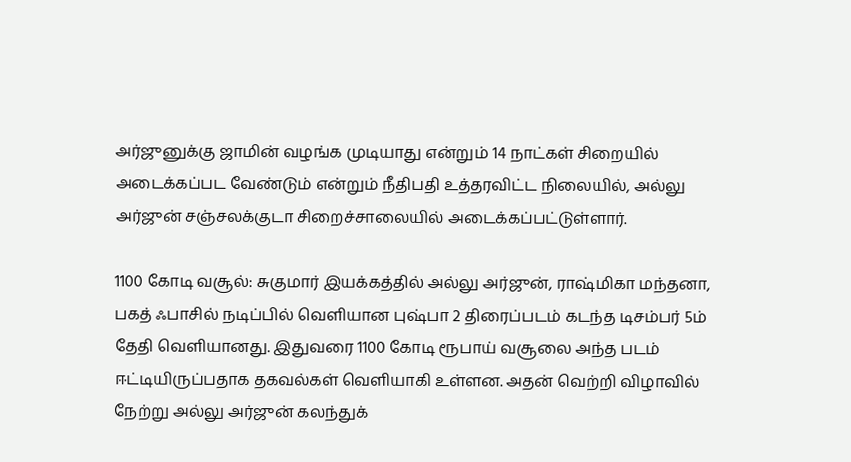அர்ஜுனுக்கு ஜாமின் வழங்க முடியாது என்றும் 14 நாட்கள் சிறையில் அடைக்கப்பட வேண்டும் என்றும் நீதிபதி உத்தரவிட்ட நிலையில், அல்லு அர்ஜுன் சஞ்சலக்குடா சிறைச்சாலையில் அடைக்கப்பட்டுள்ளார்.

1100 கோடி வசூல்: சுகுமார் இயக்கத்தில் அல்லு அர்ஜுன், ராஷ்மிகா மந்தனா, பகத் ஃபாசில் நடிப்பில் வெளியான புஷ்பா 2 திரைப்படம் கடந்த டிசம்பர் 5ம் தேதி வெளியானது. இதுவரை 1100 கோடி ரூபாய் வசூலை அந்த படம் ஈட்டியிருப்பதாக தகவல்கள் வெளியாகி உள்ளன. அதன் வெற்றி விழாவில் நேற்று அல்லு அர்ஜுன் கலந்துக்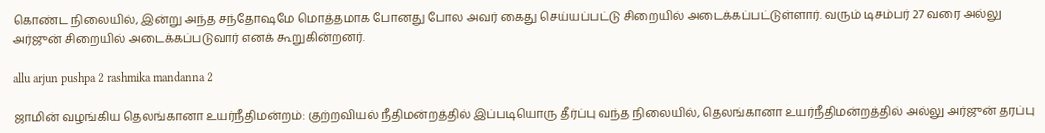கொண்ட நிலையில், இன்று அந்த சந்தோஷமே மொத்தமாக போனது போல அவர் கைது செய்யப்பட்டு சிறையில் அடைக்கப்பட்டுள்ளார். வரும் டிசம்பர் 27 வரை அல்லு அர்ஜுன் சிறையில் அடைக்கப்படுவார் எனக் கூறுகின்றனர்.

allu arjun pushpa 2 rashmika mandanna 2

ஜாமின் வழங்கிய தெலங்கானா உயர்நீதிமன்றம்: குற்றவியல் நீதிமன்றத்தில் இப்படியொரு தீர்ப்பு வந்த நிலையில், தெலங்கானா உயர்நீதிமன்றத்தில் அல்லு அர்ஜுன் தரப்பு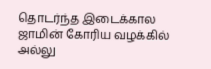தொடர்ந்த இடைக்கால ஜாமின் கோரிய வழக்கில் அல்லு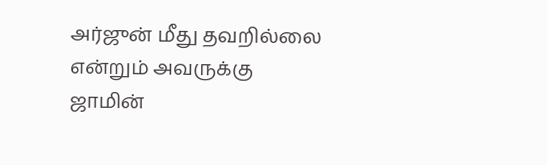அர்ஜுன் மீது தவறில்லை என்றும் அவருக்கு ஜாமின்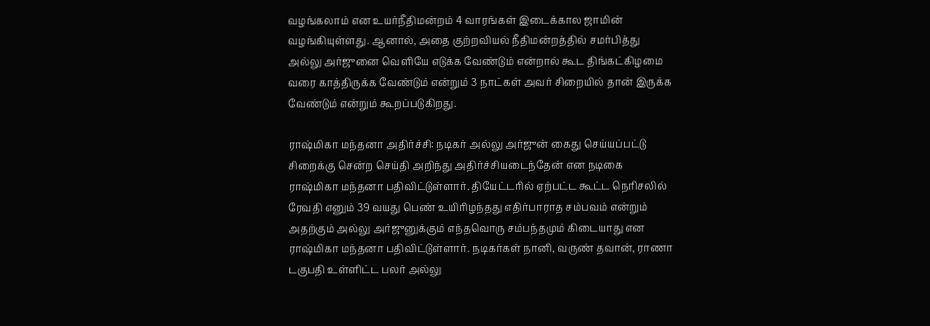வழங்கலாம் என உயர்நீதிமன்றம் 4 வாரங்கள் இடைக்கால ஜாமின் வழங்கியுள்ளது. ஆனால், அதை குற்றவியல் நீதிமன்றத்தில் சமர்பித்து அல்லு அர்ஜுனை வெளியே எடுக்க வேண்டும் என்றால் கூட திங்கட்கிழமை வரை காத்திருக்க வேண்டும் என்றும் 3 நாட்கள் அவர் சிறையில் தான் இருக்க வேண்டும் என்றும் கூறப்படுகிறது.

ராஷ்மிகா மந்தனா அதிர்ச்சி: நடிகர் அல்லு அர்ஜுன் கைது செய்யப்பட்டு சிறைக்கு சென்ற செய்தி அறிந்து அதிர்ச்சியடைந்தேன் என நடிகை ராஷ்மிகா மந்தனா பதிவிட்டுள்ளார். தியேட்டரில் ஏற்பட்ட கூட்ட நெரிசலில் ரேவதி எனும் 39 வயது பெண் உயிரிழந்தது எதிர்பாராத சம்பவம் என்றும் அதற்கும் அல்லு அர்ஜுனுக்கும் எந்தவொரு சம்பந்தமும் கிடையாது என ராஷ்மிகா மந்தனா பதிவிட்டுள்ளார். நடிகர்கள் நானி, வருண் தவான், ராணா டகுபதி உள்ளிட்ட பலர் அல்லு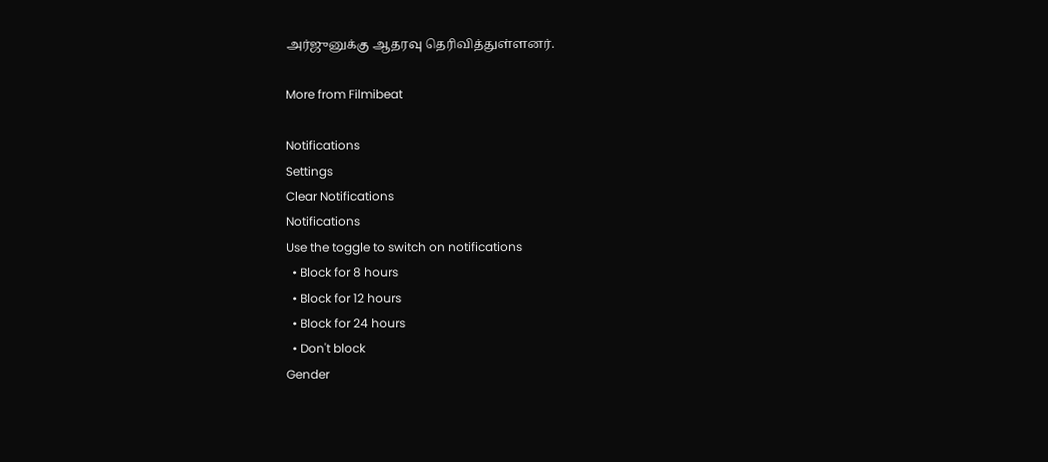அர்ஜுனுக்கு ஆதரவு தெரிவித்துள்ளனர்.

More from Filmibeat

Notifications
Settings
Clear Notifications
Notifications
Use the toggle to switch on notifications
  • Block for 8 hours
  • Block for 12 hours
  • Block for 24 hours
  • Don't block
Gender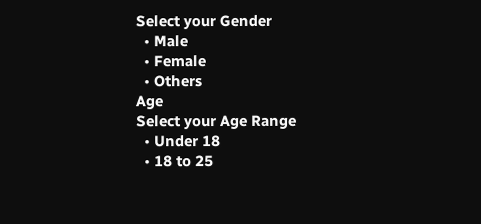Select your Gender
  • Male
  • Female
  • Others
Age
Select your Age Range
  • Under 18
  • 18 to 25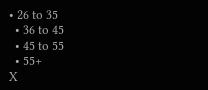• 26 to 35
  • 36 to 45
  • 45 to 55
  • 55+
X